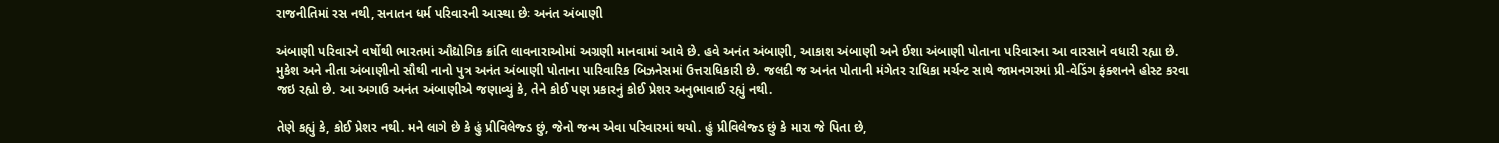રાજનીતિમાં રસ નથી, સનાતન ધર્મ પરિવારની આસ્થા છેઃ અનંત અંબાણી

અંબાણી પરિવારને વર્ષોથી ભારતમાં ઔદ્યોગિક ક્રાંતિ લાવનારાઓમાં અગ્રણી માનવામાં આવે છે. હવે અનંત અંબાણી, આકાશ અંબાણી અને ઈશા અંબાણી પોતાના પરિવારના આ વારસાને વધારી રહ્યા છે. મુકેશ અને નીતા અંબાણીનો સૌથી નાનો પુત્ર અનંત અંબાણી પોતાના પારિવારિક બિઝનેસમાં ઉત્તરાધિકારી છે. જલદી જ અનંત પોતાની મંગેતર રાધિકા મર્ચન્ટ સાથે જામનગરમાં પ્રી-વેડિંગ ફંક્શનને હોસ્ટ કરવા જઇ રહ્યો છે. આ અગાઉ અનંત અંબાણીએ જણાવ્યું કે, તેને કોઈ પણ પ્રકારનું કોઈ પ્રેશર અનુભાવાઈ રહ્યું નથી.

તેણે કહ્યું કે, કોઈ પ્રેશર નથી. મને લાગે છે કે હું પ્રીવિલેજ્ડ છું, જેનો જન્મ એવા પરિવારમાં થયો. હું પ્રીવિલેજ્ડ છું કે મારા જે પિતા છે,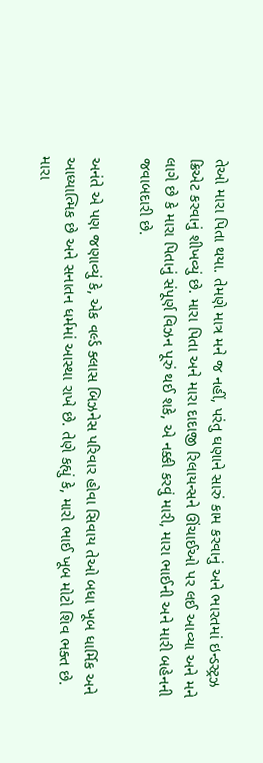તેઓ મારા પિતા થયા. તેમણે માત્ર મને જ નહીં, પરંતુ ઘણાને સારું કામ કરવાનું અને ભારતમાં ઇન્ડસ્ટ્રઝ ક્રિએટ કરવાનું શીખવ્યું છે. મારા પિતા અને મારા દાદાજી રિલાયન્સને ઊંચાઈઓ પર લઈ આવ્યા અને મને લાગે છે કે મારા પિતાનું સંપૂર્ણ વિઝન પૂરું થઈ શકે, એ નક્કી કરવું મારી, મારા ભાઈની અને મારી બહેનની જવાબદારી છે.

અનંતે એ પણ જણાવ્યું કે, એક વર્લ્ડ ક્લાસ બિઝનેસ પરિવાર હોવા સિવાય તેઓ બધા ખૂબ ધાર્મિક અને આધ્યાત્મિક છે અને સનાતન ધર્મમાં આસ્થા રાખે છે. તેણે કહ્યું કે, મારો ભાઈ ખૂબ મોટો શિવ ભક્ત છે. મારા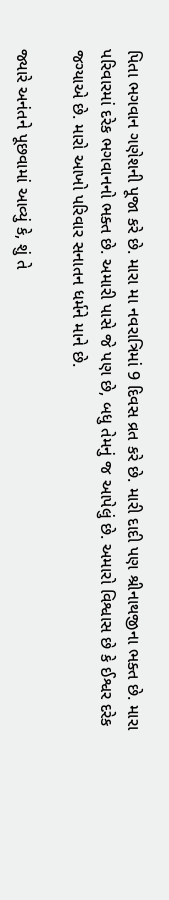પિતા ભગવાન ગણેશની પૂજા કરે છે. મારા મા નવરાત્રિમાં 9 દિવસ વ્રત કરે છે. મારી દાદી પણ શ્રીનાથજીના ભક્ત છે. મારા પરિવારમાં દરેક ભગવાનનો ભક્ત છે. અમારી પાસે જે પણ છે, બધુ તેમનું જ આપેલું છે. અમારો વિશ્વાસ છે કે ઈશ્વર દરેક જગ્યાએ છે. મારો આખો પરિવાર સનાતન ધર્મને માને છે.

જ્યારે અનંતને પૂછવામાં આવ્યું કે, શું તે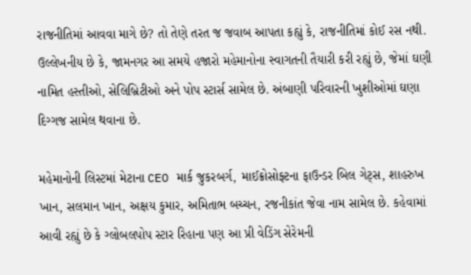રાજનીતિમાં આવવા માગે છે? તો તેણે તરત જ જવાબ આપતા કહ્યું કે, રાજનીતિમાં કોઈ રસ નથી. ઉલ્લેખનીય છે કે, જામનગર આ સમયે હજારો મહેમાનોના સ્વાગતની તૈયારી કરી રહ્યું છે, જેમાં ઘણી નામિત હસ્તીઓ, સેલિબ્રિટીઓ અને પોપ સ્ટાર્સ સામેલ છે. અંબાણી પરિવારની ખુશીઓમાં ઘણા દિગ્ગજ સામેલ થવાના છે.

મહેમાનોની લિસ્ટમાં મેટાના CEO માર્ક જુકરબર્ગ, માઈક્રોસોફ્ટના ફાઉન્ડર બિલ ગેટ્સ, શાહરુખ ખાન, સલમાન ખાન, અક્ષય કુમાર, અમિતાભ બચ્ચન, રજનીકાંત જેવા નામ સામેલ છે. કહેવામાં આવી રહ્યું છે કે ગ્લોબલપોપ સ્ટાર રિહાના પણ આ પ્રી વેડિંગ સેરેમની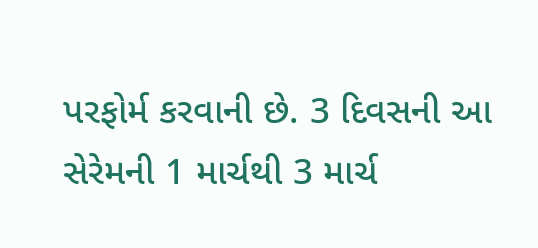પરફોર્મ કરવાની છે. 3 દિવસની આ સેરેમની 1 માર્ચથી 3 માર્ચ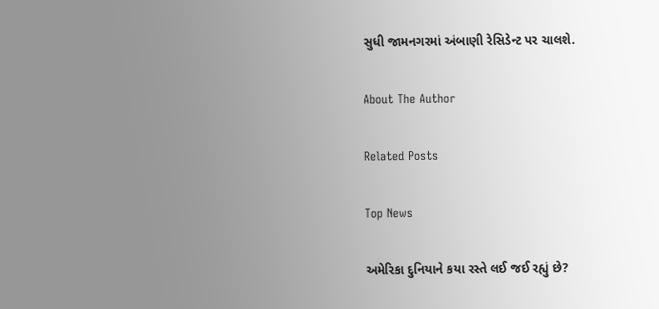સુધી જામનગરમાં અંબાણી રેસિડેન્ટ પર ચાલશે.

About The Author

Related Posts

Top News

અમેરિકા દુનિયાને કયા રસ્તે લઈ જઈ રહ્યું છે?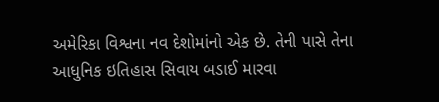અમેરિકા વિશ્વના નવ દેશોમાંનો એક છે. તેની પાસે તેના આધુનિક ઇતિહાસ સિવાય બડાઈ મારવા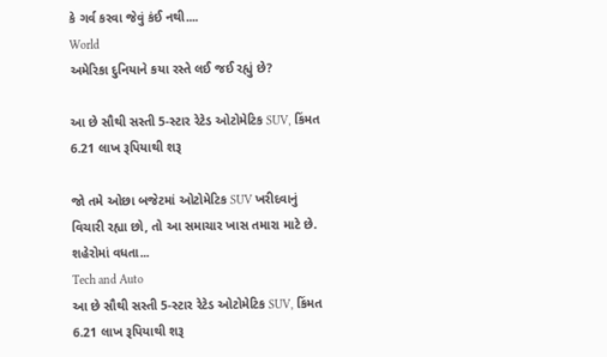કે ગર્વ કરવા જેવું કંઈ નથી....
World
અમેરિકા દુનિયાને કયા રસ્તે લઈ જઈ રહ્યું છે?

આ છે સૌથી સસ્તી 5-સ્ટાર રેટેડ ઓટોમેટિક SUV, કિંમત 6.21 લાખ રૂપિયાથી શરૂ

જો તમે ઓછા બજેટમાં ઓટોમેટિક SUV ખરીદવાનું વિચારી રહ્યા છો, તો આ સમાચાર ખાસ તમારા માટે છે. શહેરોમાં વધતા...
Tech and Auto
આ છે સૌથી સસ્તી 5-સ્ટાર રેટેડ ઓટોમેટિક SUV, કિંમત 6.21 લાખ રૂપિયાથી શરૂ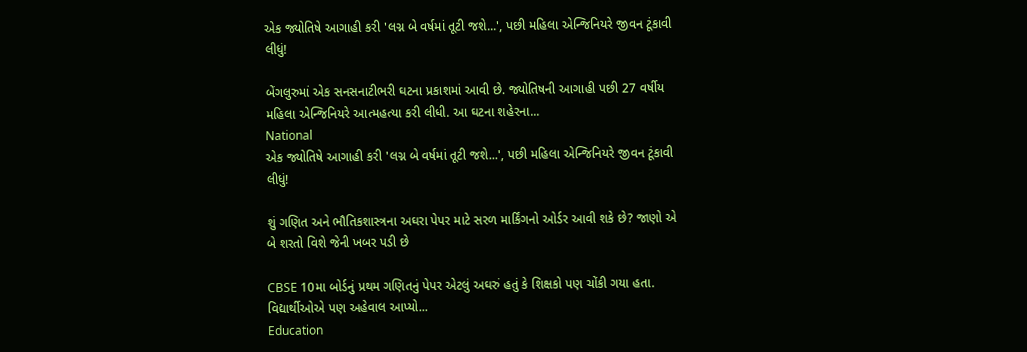એક જ્યોતિષે આગાહી કરી 'લગ્ન બે વર્ષમાં તૂટી જશે...', પછી મહિલા એન્જિનિયરે જીવન ટૂંકાવી લીધું!

બેંગલુરુમાં એક સનસનાટીભરી ઘટના પ્રકાશમાં આવી છે. જ્યોતિષની આગાહી પછી 27 વર્ષીય મહિલા એન્જિનિયરે આત્મહત્યા કરી લીધી. આ ઘટના શહેરના...
National
એક જ્યોતિષે આગાહી કરી 'લગ્ન બે વર્ષમાં તૂટી જશે...', પછી મહિલા એન્જિનિયરે જીવન ટૂંકાવી લીધું!

શું ગણિત અને ભૌતિકશાસ્ત્રના અઘરા પેપર માટે સરળ માર્કિંગનો ઓર્ડર આવી શકે છે? જાણો એ બે શરતો વિશે જેની ખબર પડી છે

CBSE 10મા બોર્ડનું પ્રથમ ગણિતનું પેપર એટલું અઘરું હતું કે શિક્ષકો પણ ચોંકી ગયા હતા. વિદ્યાર્થીઓએ પણ અહેવાલ આપ્યો...
Education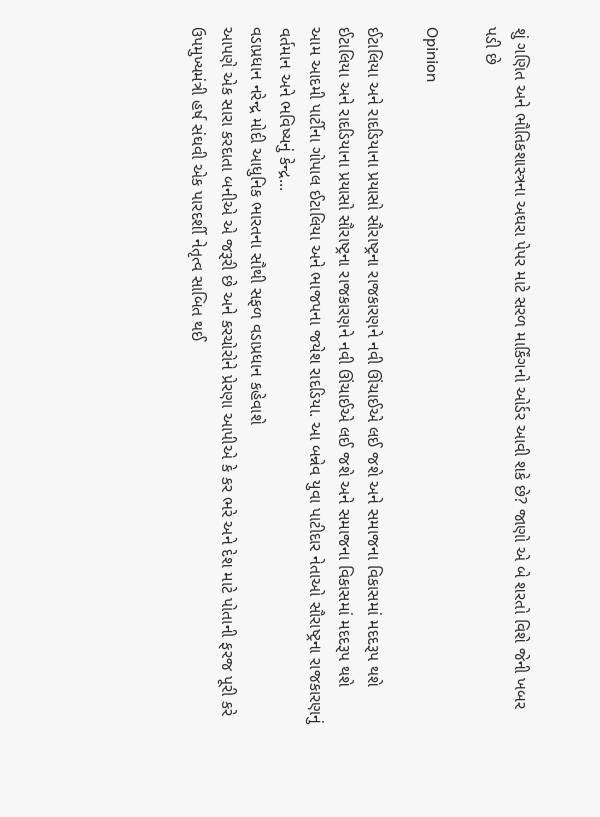શું ગણિત અને ભૌતિકશાસ્ત્રના અઘરા પેપર માટે સરળ માર્કિંગનો ઓર્ડર આવી શકે છે? જાણો એ બે શરતો વિશે જેની ખબર પડી છે

Opinion

ઈટાલિયા અને રાદડિયાના પ્રયાસો સૌરાષ્ટ્રના રાજકારણને નવી ઊંચાઈએ લઈ જશે અને સમાજના વિકાસમાં મદદરૂપ થશે ઈટાલિયા અને રાદડિયાના પ્રયાસો સૌરાષ્ટ્રના રાજકારણને નવી ઊંચાઈએ લઈ જશે અને સમાજના વિકાસમાં મદદરૂપ થશે
આમ આદમી પાર્ટીના ગોપાલ ઈટાલિયા અને ભાજપના જયેશ રાદડિયા. આ બન્નેવ યુવા પાટીદાર નેતાઓ સૌરાષ્ટ્રના રાજકારણનું વર્તમાન અને ભવિષ્યનું કેન્દ્ર...
વડાપ્રધાન નરેન્દ્ર મોદી આધુનિક ભારતના સૌથી સફળ વડાપ્રધાન કહેવાશે
આપણે એક સારા કરદાતા બનીએ એ જરૂરી છે અને કરચોરોને પ્રેરણા આપીએ કે કર ભરે અને દેશ માટે પોતાની ફરજ પૂરી કરે
ઉપમુખ્યમંત્રી હર્ષ સંઘવી એક પારદર્શી નેતૃત્વ સાબિત થઈ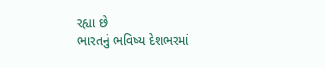રહ્યા છે
ભારતનું ભવિષ્ય દેશભરમાં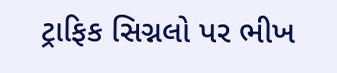ટ્રાફિક સિગ્નલો પર ભીખ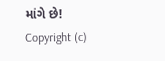માંગે છે!
Copyright (c)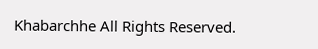Khabarchhe All Rights Reserved.